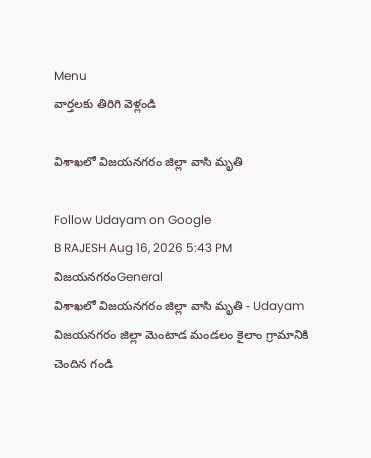Menu
వార్తలకు తిరిగి వెళ్లండి

విశాఖలో విజయనగరం జిల్లా వాసి మృతి

Follow Udayam on Google
B RAJESH Aug 16, 2026 5:43 PM విజయనగరంGeneral
విశాఖలో విజయనగరం జిల్లా వాసి మృతి - Udayam
విజయనగరం జిల్లా మెంటాడ మండలం కైలాం గ్రామానికి చెందిన గండి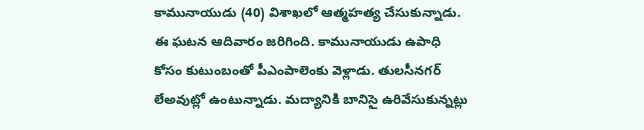కామునాయుడు (40) విశాఖలో ఆత్మహత్య చేసుకున్నాడు. ఈ ఘటన ఆదివారం జరిగింది. కామునాయుడు ఉపాధి కోసం కుటుంబంతో పీఎంపాలెంకు వెళ్లాడు. తులసీనగర్ లేఅవుట్లో ఉంటున్నాడు. మద్యానికి బానిసై ఉరివేసుకున్నట్లు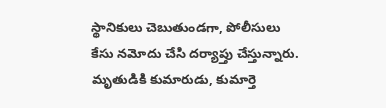స్థానికులు చెబుతుండగా, పోలీసులు కేసు నమోదు చేసి దర్యాప్తు చేస్తున్నారు. మృతుడికి కుమారుడు, కుమార్తె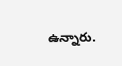ఉన్నారు.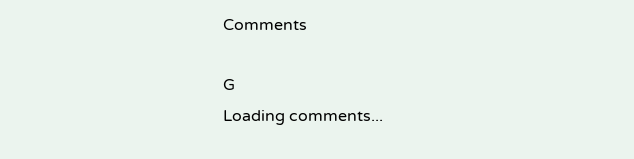Comments

G
Loading comments...